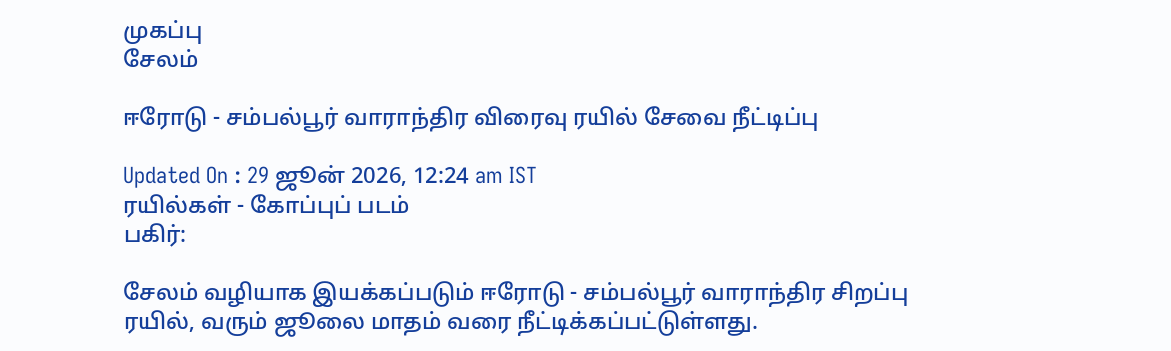முகப்பு
சேலம்

ஈரோடு - சம்பல்பூர் வாராந்திர விரைவு ரயில் சேவை நீட்டிப்பு

Updated On : 29 ஜூன் 2026, 12:24 am IST
ரயில்கள் - கோப்புப் படம்
பகிர்:

சேலம் வழியாக இயக்கப்படும் ஈரோடு - சம்பல்பூர் வாராந்திர சிறப்பு ரயில், வரும் ஜூலை மாதம் வரை நீட்டிக்கப்பட்டுள்ளது.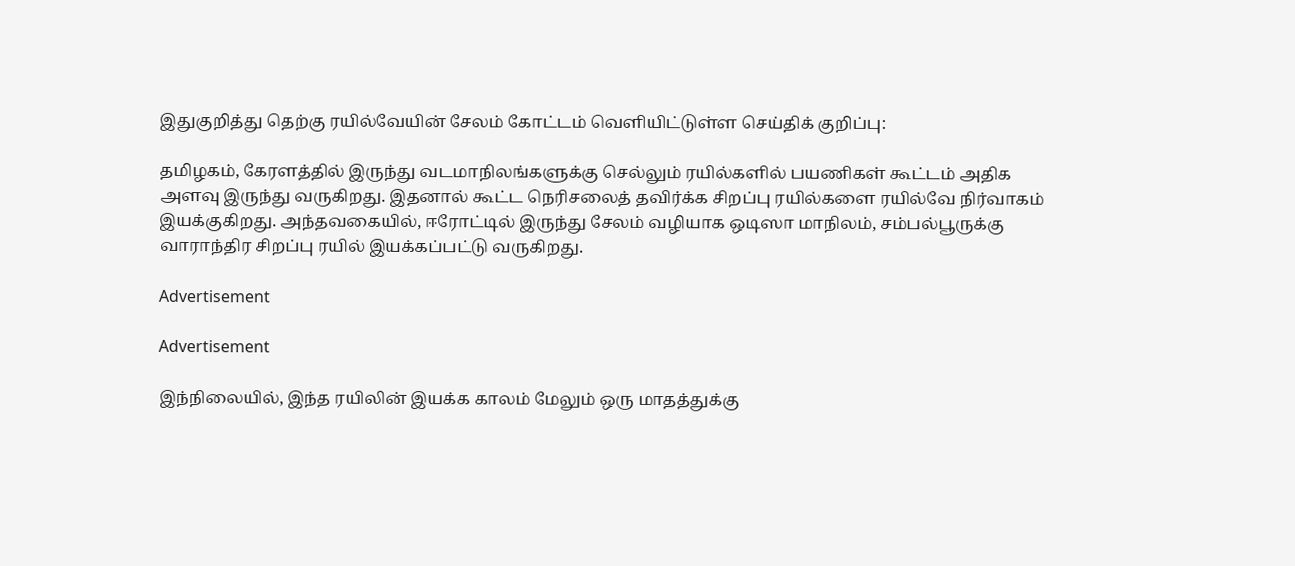இதுகுறித்து தெற்கு ரயில்வேயின் சேலம் கோட்டம் வெளியிட்டுள்ள செய்திக் குறிப்பு:

தமிழகம், கேரளத்தில் இருந்து வடமாநிலங்களுக்கு செல்லும் ரயில்களில் பயணிகள் கூட்டம் அதிக அளவு இருந்து வருகிறது. இதனால் கூட்ட நெரிசலைத் தவிர்க்க சிறப்பு ரயில்களை ரயில்வே நிர்வாகம் இயக்குகிறது. அந்தவகையில், ஈரோட்டில் இருந்து சேலம் வழியாக ஒடிஸா மாநிலம், சம்பல்பூருக்கு வாராந்திர சிறப்பு ரயில் இயக்கப்பட்டு வருகிறது.

Advertisement

Advertisement

இந்நிலையில், இந்த ரயிலின் இயக்க காலம் மேலும் ஒரு மாதத்துக்கு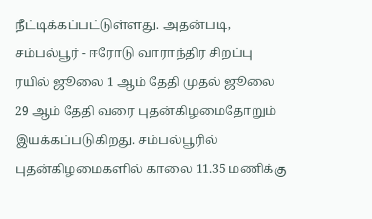நீட்டிக்கப்பட்டுள்ளது. அதன்படி, சம்பல்பூர் - ஈரோடு வாராந்திர சிறப்பு ரயில் ஜூலை 1 ஆம் தேதி முதல் ஜூலை 29 ஆம் தேதி வரை புதன்கிழமைதோறும் இயக்கப்படுகிறது. சம்பல்பூரில் புதன்கிழமைகளில் காலை 11.35 மணிக்கு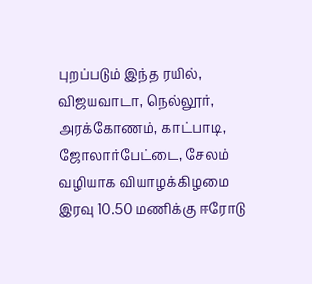புறப்படும் இந்த ரயில், விஜயவாடா, நெல்லூர், அரக்கோணம், காட்பாடி, ஜோலார்பேட்டை, சேலம் வழியாக வியாழக்கிழமை இரவு 10.50 மணிக்கு ஈரோடு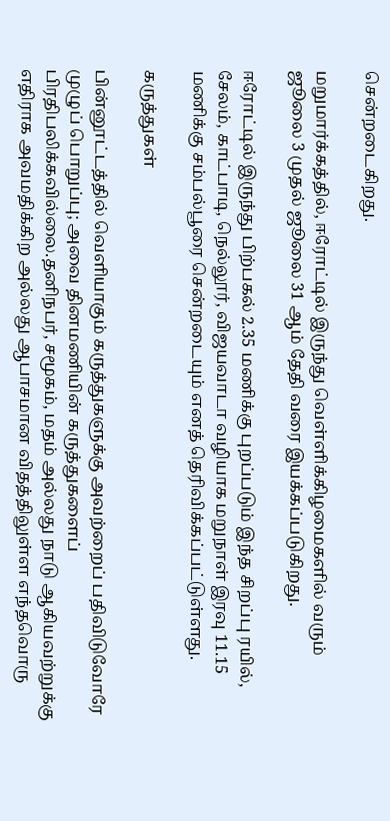சென்றடைகிறது.

மறுமார்க்கத்தில், ஈரோட்டில் இருந்து வெள்ளிக்கிழமைகளில் வரும் ஜூலை 3 முதல் ஜூலை 31 ஆம் தேதி வரை இயக்கப்படுகிறது.

ஈரோட்டில் இருந்து பிற்பகல் 2.35 மணிக்கு புறப்படும் இந்த சிறப்பு ரயில், சேலம், காட்பாடி, நெல்லூர், விஜயவாடா வழியாக மறுநாள் இரவு 11.15 மணிக்கு சம்பல்பூரை சென்றடையும் எனத் தெரிவிக்கப்பட்டுள்ளது.

கருத்துகள்

பின்னூட்டத்தில் வெளியாகும் கருத்துகளுக்கு அவற்றைப் பதிவிடுவோரே முழுப் பொறுப்பு; அவை தினமணியின் கருத்துகளைப் பிரதிபலிக்கவில்லை.தனிநபர், சமூகம், மதம் அல்லது நாடு ஆகியவற்றுக்கு எதிராக அவமதிக்கிற அல்லது ஆபாசமான விதத்திலுள்ள எந்தவொரு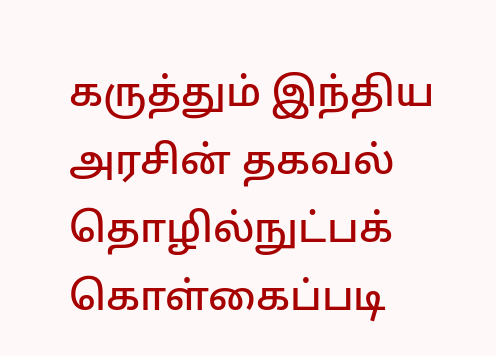கருத்தும் இந்திய அரசின் தகவல் தொழில்நுட்பக் கொள்கைப்படி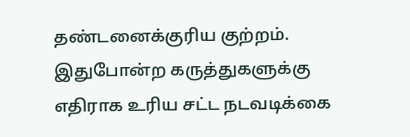தண்டனைக்குரிய குற்றம். இதுபோன்ற கருத்துகளுக்கு எதிராக உரிய சட்ட நடவடிக்கை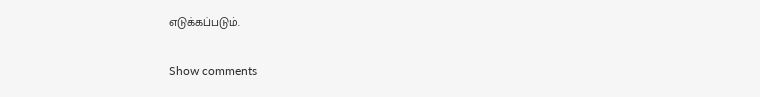எடுக்கப்படும்.

Show comments